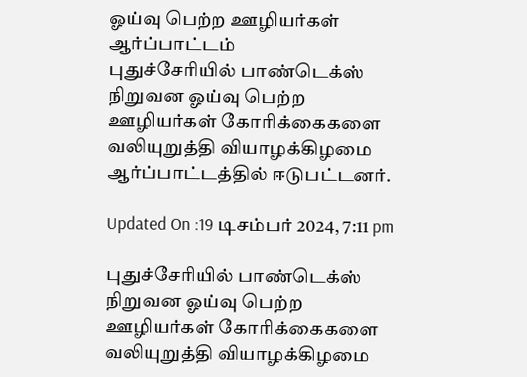ஓய்வு பெற்ற ஊழியர்கள் ஆர்ப்பாட்டம்
புதுச்சேரியில் பாண்டெக்ஸ் நிறுவன ஓய்வு பெற்ற ஊழியர்கள் கோரிக்கைகளை வலியுறுத்தி வியாழக்கிழமை ஆர்ப்பாட்டத்தில் ஈடுபட்டனர்.

Updated On :19 டிசம்பர் 2024, 7:11 pm

புதுச்சேரியில் பாண்டெக்ஸ் நிறுவன ஓய்வு பெற்ற ஊழியர்கள் கோரிக்கைகளை வலியுறுத்தி வியாழக்கிழமை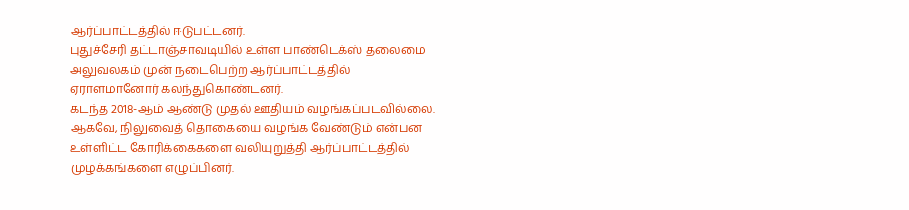ஆர்ப்பாட்டத்தில் ஈடுபட்டனர்.
புதுச்சேரி தட்டாஞ்சாவடியில் உள்ள பாண்டெக்ஸ் தலைமை அலுவலகம் முன் நடைபெற்ற ஆர்ப்பாட்டத்தில் ஏராளமானோர் கலந்துகொண்டனர்.
கடந்த 2018-ஆம் ஆண்டு முதல் ஊதியம் வழங்கப்படவில்லை. ஆகவே, நிலுவைத் தொகையை வழங்க வேண்டும் என்பன உள்ளிட்ட கோரிக்கைகளை வலியுறுத்தி ஆர்ப்பாட்டத்தில் முழக்கங்களை எழுப்பினர்.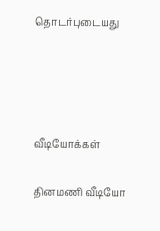தொடர்புடையது




வீடியோக்கள்

தினமணி வீடியோ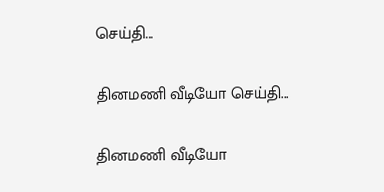செய்தி...

தினமணி வீடியோ செய்தி...

தினமணி வீடியோ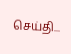செய்தி...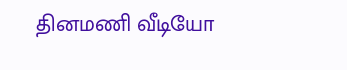தினமணி வீடியோ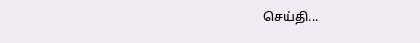செய்தி...